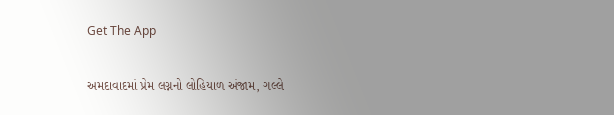Get The App

અમદાવાદમાં પ્રેમ લગ્નનો લોહિયાળ અંજામ, ગલ્લે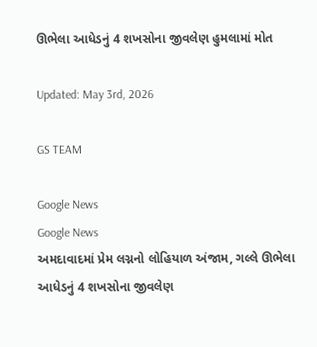ઊભેલા આધેડનું 4 શખસોના જીવલેણ હુમલામાં મોત

Updated: May 3rd, 2026

GS TEAM

Google News
Google News
અમદાવાદમાં પ્રેમ લગ્નનો લોહિયાળ અંજામ, ગલ્લે ઊભેલા આધેડનું 4 શખસોના જીવલેણ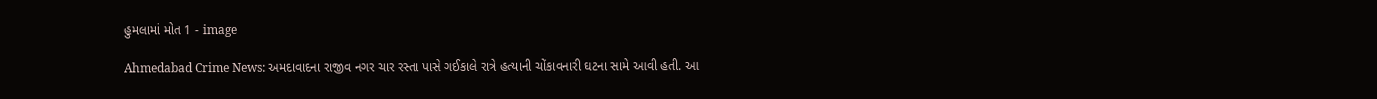હુમલામાં મોત 1 - image

Ahmedabad Crime News: અમદાવાદના રાજીવ નગર ચાર રસ્તા પાસે ગઈકાલે રાત્રે હત્યાની ચોંકાવનારી ઘટના સામે આવી હતી. આ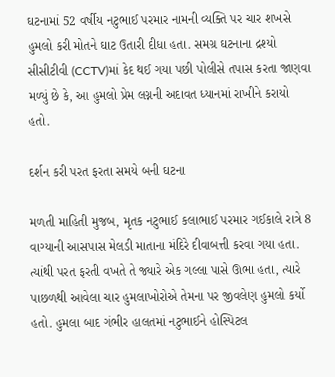ઘટનામાં 52 વર્ષીય નટુભાઈ પરમાર નામની વ્યક્તિ પર ચાર શખસે હુમલો કરી મોતને ઘાટ ઉતારી દીધા હતા. સમગ્ર ઘટનાના દ્રશ્યો સીસીટીવી (CCTV)માં કેદ થઈ ગયા પછી પોલીસે તપાસ કરતા જાણવા મળ્યું છે કે, આ હુમલો પ્રેમ લગ્નની અદાવત ધ્યાનમાં રાખીને કરાયો હતો.

દર્શન કરી પરત ફરતા સમયે બની ઘટના

મળતી માહિતી મુજબ, મૃતક નટુભાઈ કલાભાઈ પરમાર ગઈકાલે રાત્રે 8 વાગ્યાની આસપાસ મેલડી માતાના મંદિરે દીવાબત્તી કરવા ગયા હતા. ત્યાંથી પરત ફરતી વખતે તે જ્યારે એક ગલ્લા પાસે ઊભા હતા, ત્યારે પાછળથી આવેલા ચાર હુમલાખોરોએ તેમના પર જીવલેણ હુમલો કર્યો હતો. હુમલા બાદ ગંભીર હાલતમાં નટુભાઈને હોસ્પિટલ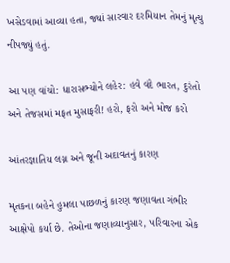ખસેડવામાં આવ્યા હતા, જ્યાં સારવાર દરમિયાન તેમનું મૃત્યુ નીપજ્યું હતું.

આ પણ વાંચો: ધારાસભ્યોને લહેર: હવે વંદે ભારત, દુરંતો અને તેજસમાં મફત મુસાફરી! હરો, ફરો અને મોજ કરો

આંતરજ્ઞાતિય લગ્ન અને જૂની અદાવતનું કારણ

મૃતકના બહેને હુમલા પાછળનું કારણ જણાવતા ગંભીર આક્ષેપો કર્યા છે. તેઓના જણાવ્યાનુસાર, પરિવારના એક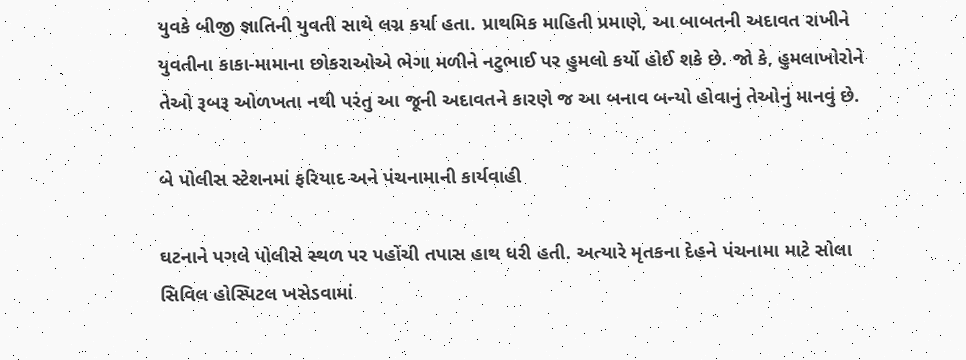યુવકે બીજી જ્ઞાતિની યુવતી સાથે લગ્ન કર્યા હતા. પ્રાથમિક માહિતી પ્રમાણે, આ બાબતની અદાવત રાખીને યુવતીના કાકા-મામાના છોકરાઓએ ભેગા મળીને નટુભાઈ પર હુમલો કર્યો હોઈ શકે છે. જો કે, હુમલાખોરોને તેઓ રૂબરૂ ઓળખતા નથી પરંતુ આ જૂની અદાવતને કારણે જ આ બનાવ બન્યો હોવાનું તેઓનું માનવું છે.

બે પોલીસ સ્ટેશનમાં ફરિયાદ અને પંચનામાની કાર્યવાહી

ઘટનાને પગલે પોલીસે સ્થળ પર પહોંચી તપાસ હાથ ધરી હતી. અત્યારે મૃતકના દેહને પંચનામા માટે સોલા સિવિલ હોસ્પિટલ ખસેડવામાં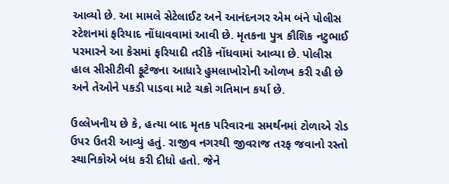આવ્યો છે. આ મામલે સેટેલાઈટ અને આનંદનગર એમ બંને પોલીસ સ્ટેશનમાં ફરિયાદ નોંધાવવામાં આવી છે. મૃતકના પુત્ર કૌશિક નટુભાઈ પરમારને આ કેસમાં ફરિયાદી તરીકે નોંધવામાં આવ્યા છે. પોલીસ હાલ સીસીટીવી ફૂટેજના આધારે હુમલાખોરોની ઓળખ કરી રહી છે અને તેઓને પકડી પાડવા માટે ચક્રો ગતિમાન કર્યા છે.

ઉલ્લેખનીય છે કે, હત્યા બાદ મૃતક પરિવારના સમર્થનમાં ટોળાએ રોડ ઉપર ઉતરી આવ્યું હતું. રાજીવ નગરથી જીવરાજ તરફ જવાનો રસ્તો સ્થાનિકોએ બંધ કરી દીધો હતો. જેને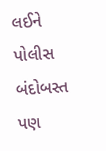લઈને પોલીસ બંદોબસ્ત પણ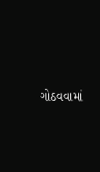ગોઠવવામાં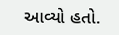આવ્યો હતો.